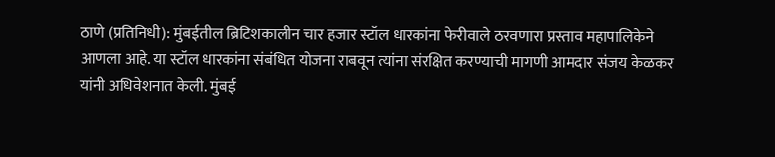ठाणे (प्रतिनिधी): मुंबईतील ब्रिटिशकालीन चार हजार स्टॉल धारकांना फेरीवाले ठरवणारा प्रस्ताव महापालिकेने आणला आहे. या स्टॉल धारकांना संबंधित योजना राबवून त्यांना संरक्षित करण्याची मागणी आमदार संजय केळकर यांनी अधिवेशनात केली. मुंबई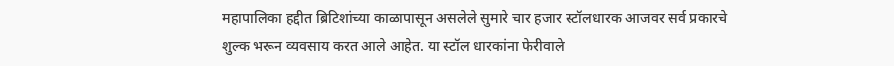महापालिका हद्दीत ब्रिटिशांच्या काळापासून असलेले सुमारे चार हजार स्टॉलधारक आजवर सर्व प्रकारचे शुल्क भरून व्यवसाय करत आले आहेत. या स्टॉल धारकांना फेरीवाले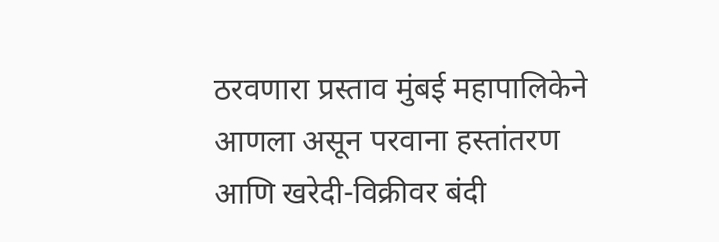ठरवणारा प्रस्ताव मुंबई महापालिकेने आणला असून परवाना हस्तांतरण आणि खरेदी-विक्रीवर बंदी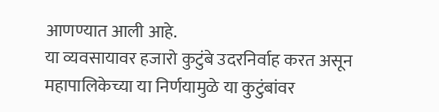आणण्यात आली आहे.
या व्यवसायावर हजारो कुटुंबे उदरनिर्वाह करत असून महापालिकेच्या या निर्णयामुळे या कुटुंबांवर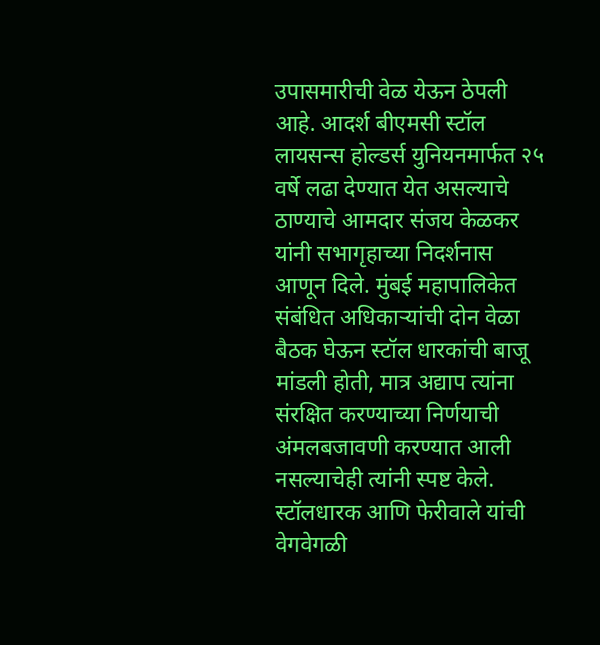उपासमारीची वेळ येऊन ठेपली आहे. आदर्श बीएमसी स्टॉल लायसन्स होल्डर्स युनियनमार्फत २५ वर्षे लढा देण्यात येत असल्याचे ठाण्याचे आमदार संजय केळकर यांनी सभागृहाच्या निदर्शनास आणून दिले. मुंबई महापालिकेत संबंधित अधिकाऱ्यांची दोन वेळा बैठक घेऊन स्टॉल धारकांची बाजू मांडली होती, मात्र अद्याप त्यांना संरक्षित करण्याच्या निर्णयाची अंमलबजावणी करण्यात आली नसल्याचेही त्यांनी स्पष्ट केले.
स्टॉलधारक आणि फेरीवाले यांची वेगवेगळी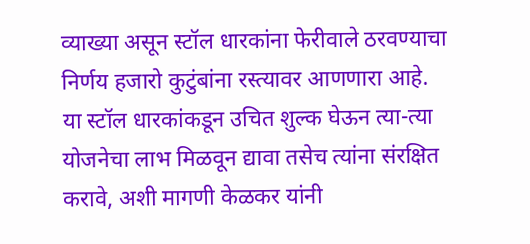व्याख्या असून स्टॉल धारकांना फेरीवाले ठरवण्याचा निर्णय हजारो कुटुंबांना रस्त्यावर आणणारा आहे. या स्टॉल धारकांकडून उचित शुल्क घेऊन त्या-त्या योजनेचा लाभ मिळवून द्यावा तसेच त्यांना संरक्षित करावे, अशी मागणी केळकर यांनी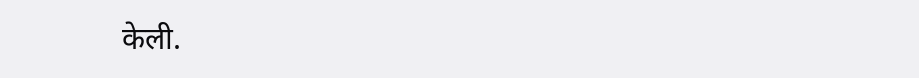केली.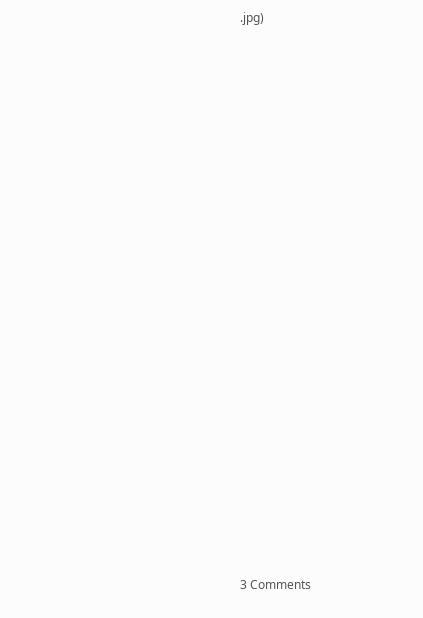.jpg)





















3 Comments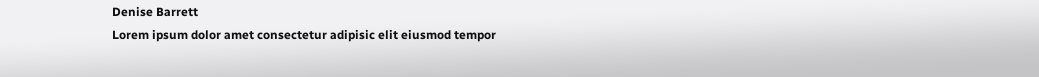Denise Barrett
Lorem ipsum dolor amet consectetur adipisic elit eiusmod tempor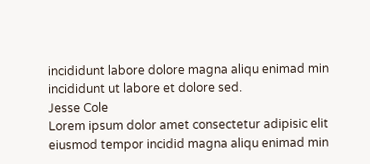incididunt labore dolore magna aliqu enimad min incididunt ut labore et dolore sed.
Jesse Cole
Lorem ipsum dolor amet consectetur adipisic elit eiusmod tempor incidid magna aliqu enimad min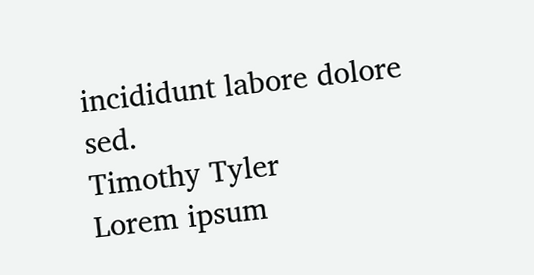incididunt labore dolore sed.
Timothy Tyler
Lorem ipsum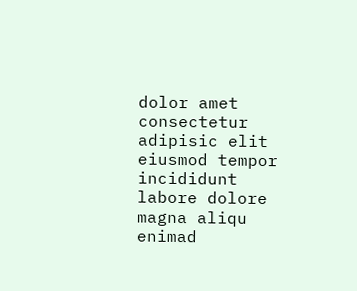dolor amet consectetur adipisic elit eiusmod tempor incididunt labore dolore magna aliqu enimad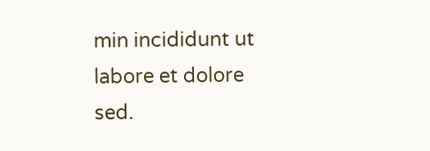min incididunt ut labore et dolore sed.